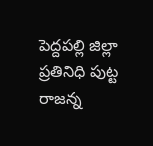పెద్దపల్లి జిల్లా ప్రతినిధి పుట్ట రాజన్న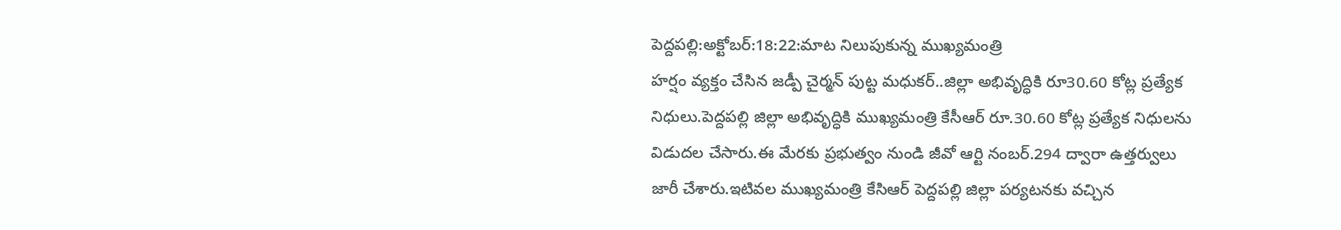పెద్దపల్లి:అక్టోబర్:18:22:మాట నిలుపుకున్న ముఖ్యమంత్రి
హర్షం వ్యక్తం చేసిన జడ్పీ చైర్మన్ పుట్ట మధుకర్..జిల్లా అభివృద్ధికి రూ30.60 కోట్ల ప్రత్యేక నిధులు.పెద్దపల్లి జిల్లా అభివృద్ధికి ముఖ్యమంత్రి కేసీఆర్ రూ.30.60 కోట్ల ప్రత్యేక నిధులను విడుదల చేసారు.ఈ మేరకు ప్రభుత్వం నుండి జీవో ఆర్టి నంబర్.294 ద్వారా ఉత్తర్వులు జారీ చేశారు.ఇటివల ముఖ్యమంత్రి కేసిఆర్ పెద్దపల్లి జిల్లా పర్యటనకు వచ్చిన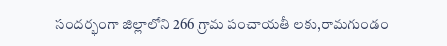సందర్భంగా జిల్లాలోని 266 గ్రామ పంచాయతీ లకు,రామగుండం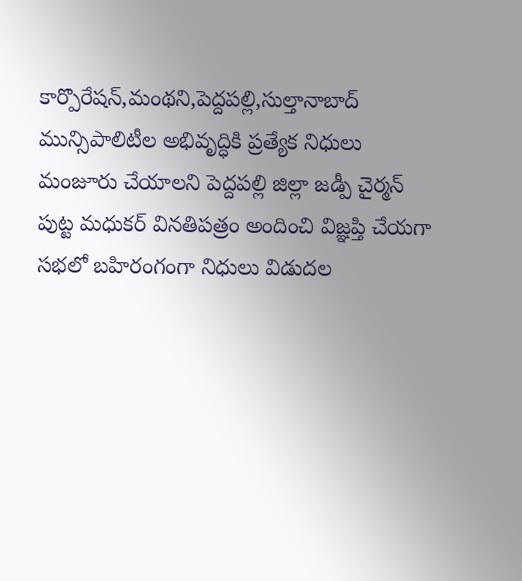కార్పొరేషన్,మంథని,పెద్దపల్లి,సుల్తానాబాద్ మున్సిపాలిటీల అభివృద్ధికి ప్రత్యేక నిధులు మంజూరు చేయాలని పెద్దపల్లి జిల్లా జడ్పీ చైర్మన్ పుట్ట మధుకర్ వినతిపత్రం అందించి విజ్ఞప్తి చేయగా సభలో బహిరంగంగా నిధులు విడుదల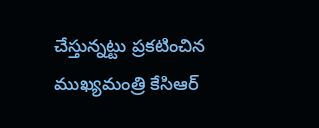చేస్తున్నట్టు ప్రకటించిన ముఖ్యమంత్రి కేసిఆర్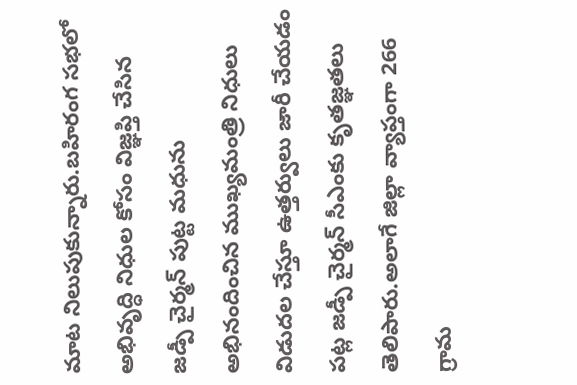మాట నిలుపుకున్నారు.బహిరంగ సభలో అభివృద్ధి నిధుల కోసం విజ్ఞప్తి చేసిన జడ్పీ చైర్మన్ పుట్ట మధును అభినందించిన ముఖ్యమంత్రి నిధులు విడుదల చేస్తూ ఉత్తర్వులు జారీ చేయడం పట్ల జడ్పీ చైర్మన్ సీఎంకు కృతజ్ఞతలు తెలిపారు.అలాగే జిల్లా వ్యాప్తంగా 266 గ్రామ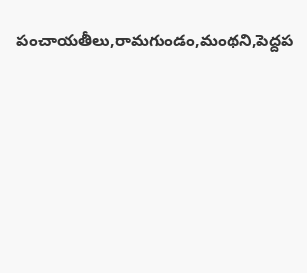పంచాయతీలు,రామగుండం,మంథని,పెద్దప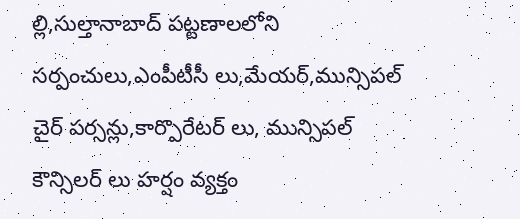ల్లి,సుల్తానాబాద్ పట్టణాలలోని సర్పంచులు,ఎంపీటీసీ లు,మేయర్,మున్సిపల్ చైర్ పర్సన్లు,కార్పొరేటర్ లు, మున్సిపల్ కౌన్సిలర్ లు హర్షం వ్యక్తం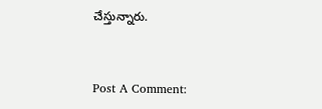చేస్తున్నారు.


Post A Comment: